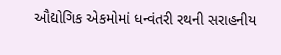ઔદ્યોગિક એકમોમાં ધન્વંતરી રથની સરાહનીય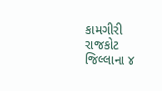કામગીરી
રાજકોટ જિલ્લાના ૪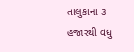તાલુકાના ૩ હજારથી વધુ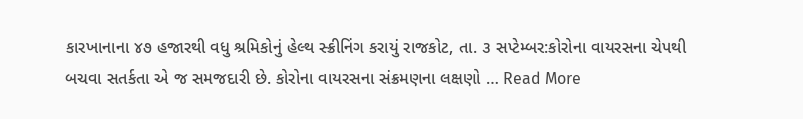કારખાનાના ૪૭ હજારથી વધુ શ્રમિકોનું હેલ્થ સ્ક્રીનિંગ કરાયું રાજકોટ, તા. ૩ સપ્ટેમ્બર:કોરોના વાયરસના ચેપથી બચવા સતર્કતા એ જ સમજદારી છે. કોરોના વાયરસના સંક્રમણના લક્ષણો … Read More